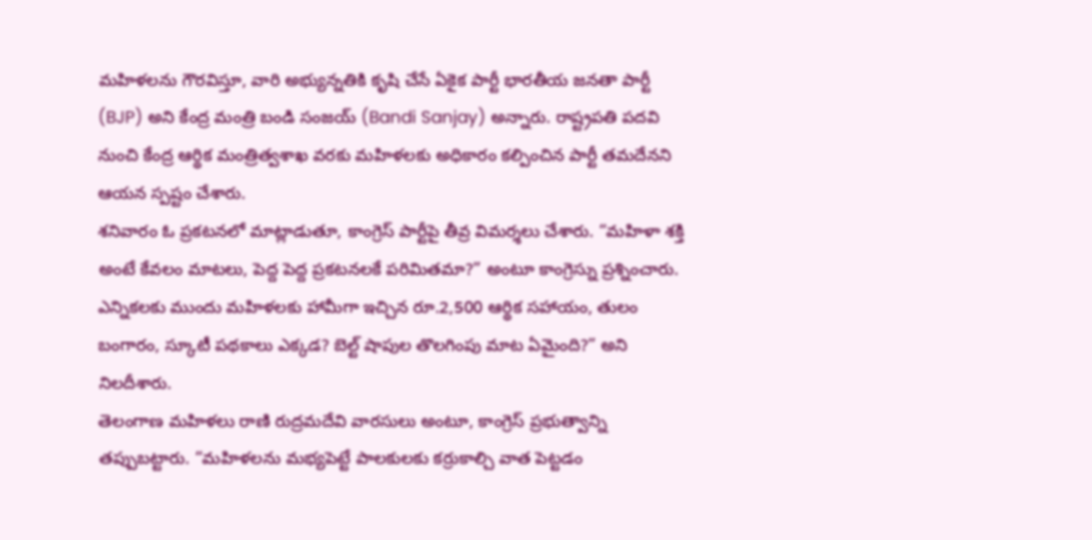మహిళలను గౌరవిస్తూ, వారి అభ్యున్నతికి కృషి చేసే ఏకైక పార్టీ భారతీయ జనతా పార్టీ (BJP) అని కేంద్ర మంత్రి బండి సంజయ్ (Bandi Sanjay) అన్నారు. రాష్ట్రపతి పదవి నుంచి కేంద్ర ఆర్థిక మంత్రిత్వశాఖ వరకు మహిళలకు అధికారం కల్పించిన పార్టీ తమదేనని ఆయన స్పష్టం చేశారు.
శనివారం ఓ ప్రకటనలో మాట్లాడుతూ, కాంగ్రెస్ పార్టీపై తీవ్ర విమర్శలు చేశారు. “మహిళా శక్తి అంటే కేవలం మాటలు, పెద్ద పెద్ద ప్రకటనలకే పరిమితమా?” అంటూ కాంగ్రెస్ను ప్రశ్నించారు. ఎన్నికలకు ముందు మహిళలకు హామీగా ఇచ్చిన రూ.2,500 ఆర్థిక సహాయం, తులం బంగారం, స్కూటీ పథకాలు ఎక్కడ? బెల్ట్ షాపుల తొలగింపు మాట ఏమైంది?” అని నిలదీశారు.
తెలంగాణ మహిళలు రాణి రుద్రమదేవి వారసులు అంటూ, కాంగ్రెస్ ప్రభుత్వాన్ని తప్పుబట్టారు. “మహిళలను మభ్యపెట్టే పాలకులకు కర్రుకాల్చి వాత పెట్టడం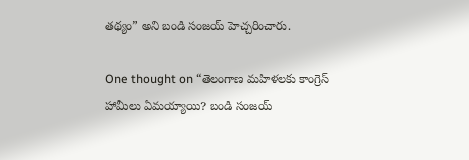తథ్యం” అని బండి సంజయ్ హెచ్చరించారు.

One thought on “తెలంగాణ మహిళలకు కాంగ్రెస్ హామీలు ఏమయ్యాయి? బండి సంజయ్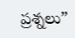ప్రశ్నలు”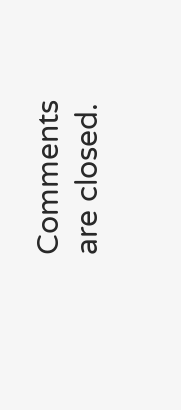Comments are closed.